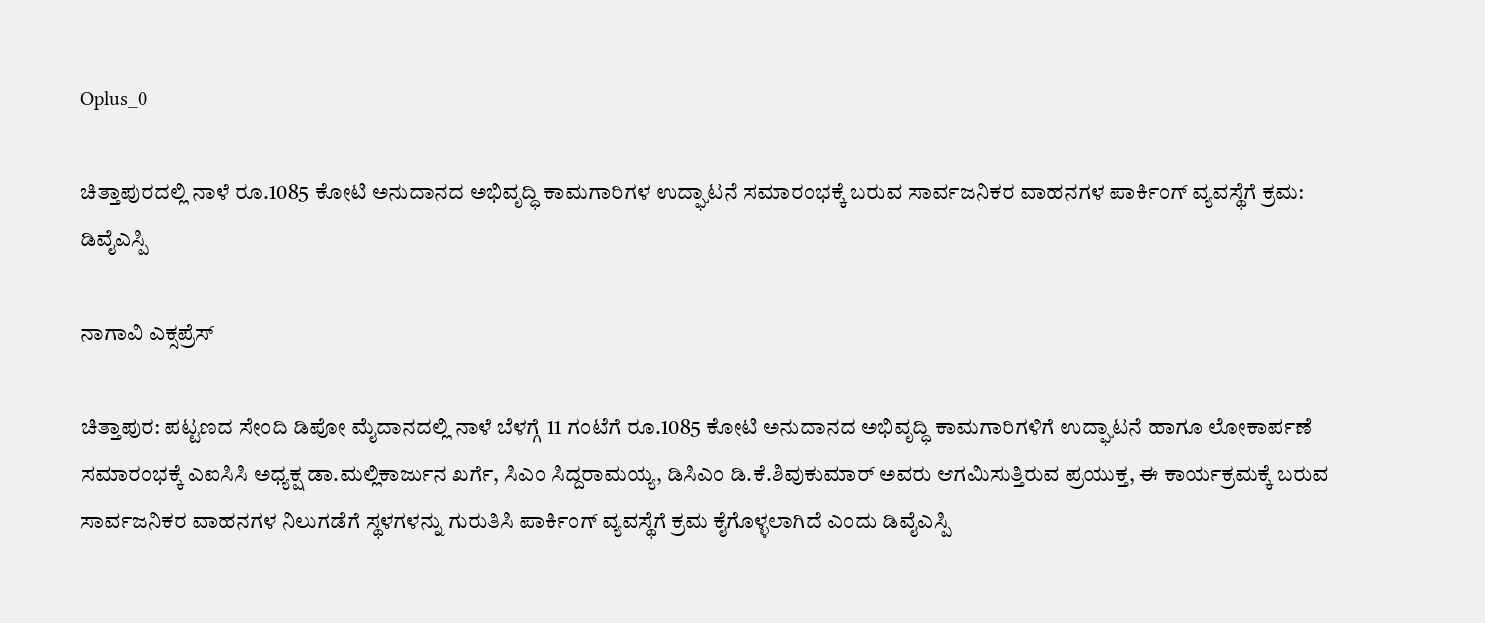Oplus_0

ಚಿತ್ತಾಪುರದಲ್ಲಿ ನಾಳೆ ರೂ.1085 ಕೋಟಿ ಅನುದಾನದ ಅಭಿವೃದ್ಧಿ ಕಾಮಗಾರಿಗಳ ಉದ್ಘಾಟನೆ ಸಮಾರಂಭಕ್ಕೆ ಬರುವ ಸಾರ್ವಜನಿಕರ ವಾಹನಗಳ ಪಾರ್ಕಿಂಗ್ ವ್ಯವಸ್ಥೆಗೆ ಕ್ರಮ: ಡಿವೈಎಸ್ಪಿ

ನಾಗಾವಿ ಎಕ್ಸಪ್ರೆಸ್

ಚಿತ್ತಾಪುರ: ಪಟ್ಟಣದ ಸೇಂದಿ ಡಿಪೋ ಮೈದಾನದಲ್ಲಿ ನಾಳೆ ಬೆಳಗ್ಗೆ 11 ಗಂಟೆಗೆ ರೂ.1085 ಕೋಟಿ ಅನುದಾನದ ಅಭಿವೃದ್ಧಿ ಕಾಮಗಾರಿಗಳಿಗೆ ಉದ್ಘಾಟನೆ ಹಾಗೂ ಲೋಕಾರ್ಪಣೆ ಸಮಾರಂಭಕ್ಕೆ ಎಐಸಿಸಿ ಅಧ್ಯಕ್ಷ ಡಾ.ಮಲ್ಲಿಕಾರ್ಜುನ ಖರ್ಗೆ, ಸಿಎಂ ಸಿದ್ದರಾಮಯ್ಯ, ಡಿಸಿಎಂ ಡಿ.ಕೆ.ಶಿವುಕುಮಾರ್ ಅವರು ಆಗಮಿಸುತ್ತಿರುವ ಪ್ರಯುಕ್ತ, ಈ ಕಾರ್ಯಕ್ರಮಕ್ಕೆ ಬರುವ ಸಾರ್ವಜನಿಕರ ವಾಹನಗಳ ನಿಲುಗಡೆಗೆ ಸ್ಥಳಗಳನ್ನು ಗುರುತಿಸಿ ಪಾರ್ಕಿಂಗ್ ವ್ಯವಸ್ಥೆಗೆ ಕ್ರಮ ಕೈಗೊಳ್ಳಲಾಗಿದೆ ಎಂದು ಡಿವೈಎಸ್ಪಿ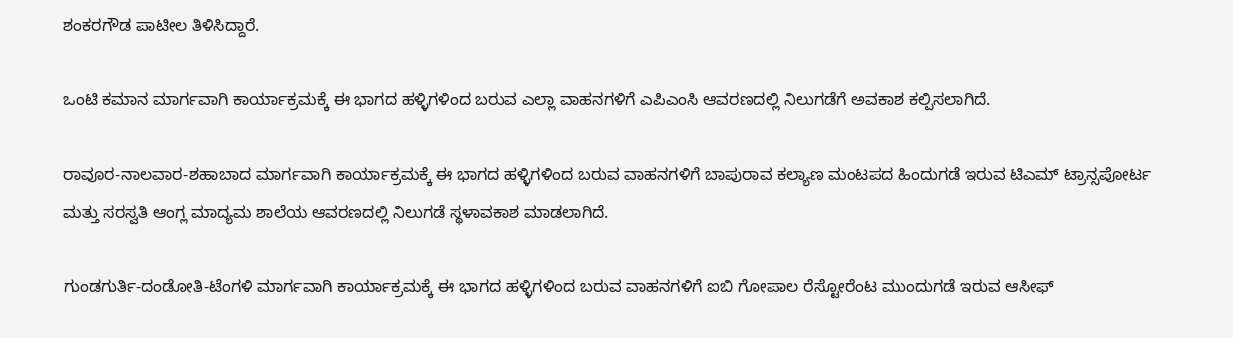ಶಂಕರಗೌಡ ಪಾಟೀಲ ತಿಳಿಸಿದ್ದಾರೆ.

ಒಂಟಿ ಕಮಾನ ಮಾರ್ಗವಾಗಿ ಕಾರ್ಯಾಕ್ರಮಕ್ಕೆ ಈ ಭಾಗದ ಹಳ್ಳಿಗಳಿಂದ ಬರುವ ಎಲ್ಲಾ ವಾಹನಗಳಿಗೆ ಎಪಿಎಂಸಿ ಆವರಣದಲ್ಲಿ ನಿಲುಗಡೆಗೆ ಅವಕಾಶ ಕಲ್ಪಿಸಲಾಗಿದೆ.

ರಾವೂರ-ನಾಲವಾರ-ಶಹಾಬಾದ ಮಾರ್ಗವಾಗಿ ಕಾರ್ಯಾಕ್ರಮಕ್ಕೆ ಈ ಭಾಗದ ಹಳ್ಳಿಗಳಿಂದ ಬರುವ ವಾಹನಗಳಿಗೆ ಬಾಪುರಾವ ಕಲ್ಯಾಣ ಮಂಟಪದ ಹಿಂದುಗಡೆ ಇರುವ ಟಿಎಮ್ ಟ್ರಾನ್ಸಪೋರ್ಟ ಮತ್ತು ಸರಸ್ವತಿ ಆಂಗ್ಲ ಮಾದ್ಯಮ ಶಾಲೆಯ ಆವರಣದಲ್ಲಿ ನಿಲುಗಡೆ ಸ್ಥಳಾವಕಾಶ ಮಾಡಲಾಗಿದೆ.

ಗುಂಡಗುರ್ತಿ-ದಂಡೋತಿ-ಟೆಂಗಳಿ ಮಾರ್ಗವಾಗಿ ಕಾರ್ಯಾಕ್ರಮಕ್ಕೆ ಈ ಭಾಗದ ಹಳ್ಳಿಗಳಿಂದ ಬರುವ ವಾಹನಗಳಿಗೆ ಐಬಿ ಗೋಪಾಲ ರೆಸ್ಟೋರೆಂಟ ಮುಂದುಗಡೆ ಇರುವ ಆಸೀಫ್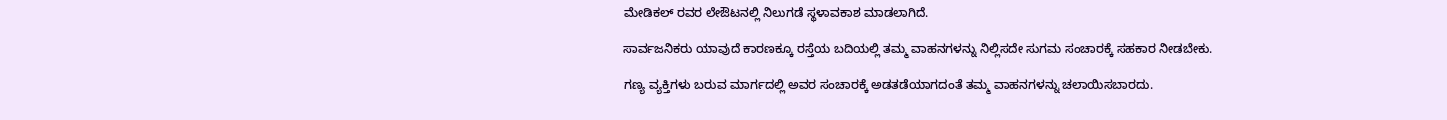ಮೇಡಿಕಲ್ ರವರ ಲೇಔಟನಲ್ಲಿ ನಿಲುಗಡೆ ಸ್ಥಳಾವಕಾಶ ಮಾಡಲಾಗಿದೆ.

ಸಾರ್ವಜನಿಕರು ಯಾವುದೆ ಕಾರಣಕ್ಕೂ ರಸ್ತೆಯ ಬದಿಯಲ್ಲಿ ತಮ್ಮ ವಾಹನಗಳನ್ನು ನಿಲ್ಲಿಸದೇ ಸುಗಮ ಸಂಚಾರಕ್ಕೆ ಸಹಕಾರ ನೀಡಬೇಕು.

ಗಣ್ಯ ವ್ಯಕ್ತಿಗಳು ಬರುವ ಮಾರ್ಗದಲ್ಲಿ ಅವರ ಸಂಚಾರಕ್ಕೆ ಅಡತಡೆಯಾಗದಂತೆ ತಮ್ಮ ವಾಹನಗಳನ್ನು ಚಲಾಯಿಸಬಾರದು.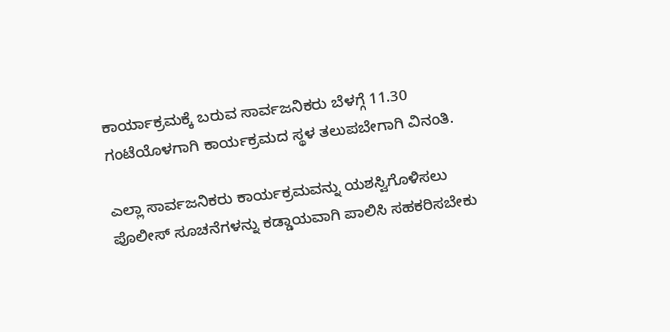ಕಾರ್ಯಾಕ್ರಮಕ್ಕೆ ಬರುವ ಸಾರ್ವಜನಿಕರು ಬೆಳಗ್ಗೆ 11.30 ಗಂಟೆಯೊಳಗಾಗಿ ಕಾರ್ಯಕ್ರಮದ ಸ್ಥಳ ತಲುಪಬೇಗಾಗಿ ವಿನಂತಿ.

ಎಲ್ಲಾ ಸಾರ್ವಜನಿಕರು ಕಾರ್ಯಕ್ರಮವನ್ನು ಯಶಸ್ವಿಗೊಳಿಸಲು ಪೊಲೀಸ್ ಸೂಚನೆಗಳನ್ನು ಕಡ್ಡಾಯವಾಗಿ ಪಾಲಿಸಿ ಸಹಕರಿಸಬೇಕು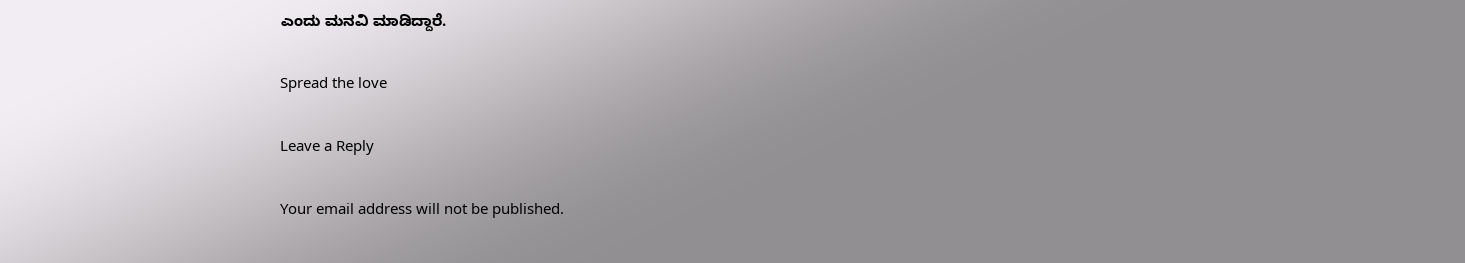ಎಂದು ಮನವಿ ಮಾಡಿದ್ದಾರೆ.

Spread the love

Leave a Reply

Your email address will not be published.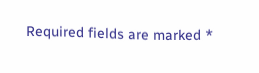Required fields are marked *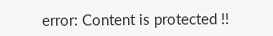error: Content is protected !!